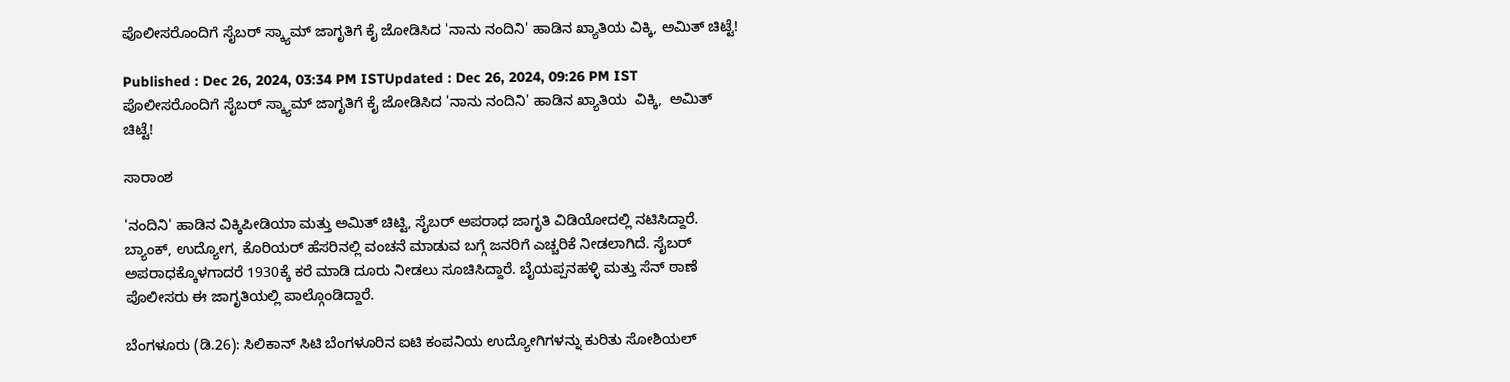ಪೊಲೀಸರೊಂದಿಗೆ ಸೈಬರ್ ಸ್ಕ್ಯಾಮ್ ಜಾಗೃತಿಗೆ ಕೈ ಜೋಡಿಸಿದ 'ನಾನು ನಂದಿನಿ' ಹಾಡಿನ ಖ್ಯಾತಿಯ ವಿಕ್ಕಿ, ಅಮಿತ್ ಚಿಟ್ಟೆ!

Published : Dec 26, 2024, 03:34 PM ISTUpdated : Dec 26, 2024, 09:26 PM IST
ಪೊಲೀಸರೊಂದಿಗೆ ಸೈಬರ್ ಸ್ಕ್ಯಾಮ್ ಜಾಗೃತಿಗೆ ಕೈ ಜೋಡಿಸಿದ 'ನಾನು ನಂದಿನಿ' ಹಾಡಿನ ಖ್ಯಾತಿಯ  ವಿಕ್ಕಿ,  ಅಮಿತ್ ಚಿಟ್ಟೆ!

ಸಾರಾಂಶ

'ನಂದಿನಿ' ಹಾಡಿನ ವಿಕ್ಕಿಪೀಡಿಯಾ ಮತ್ತು ಅಮಿತ್ ಚಿಟ್ಟಿ, ಸೈಬರ್‌ ಅಪರಾಧ ಜಾಗೃತಿ ವಿಡಿಯೋದಲ್ಲಿ ನಟಿಸಿದ್ದಾರೆ. ಬ್ಯಾಂಕ್‌, ಉದ್ಯೋಗ, ಕೊರಿಯರ್‌ ಹೆಸರಿನಲ್ಲಿ ವಂಚನೆ ಮಾಡುವ ಬಗ್ಗೆ ಜನರಿಗೆ ಎಚ್ಚರಿಕೆ ನೀಡಲಾಗಿದೆ. ಸೈಬರ್‌ ಅಪರಾಧಕ್ಕೊಳಗಾದರೆ 1930ಕ್ಕೆ ಕರೆ ಮಾಡಿ ದೂರು ನೀಡಲು ಸೂಚಿಸಿದ್ದಾರೆ. ಬೈಯಪ್ಪನಹಳ್ಳಿ ಮತ್ತು ಸೆನ್‌ ಠಾಣೆ ಪೊಲೀಸರು ಈ ಜಾಗೃತಿಯಲ್ಲಿ ಪಾಲ್ಗೊಂಡಿದ್ದಾರೆ.

ಬೆಂಗಳೂರು (ಡಿ.26): ಸಿಲಿಕಾನ್ ಸಿಟಿ ಬೆಂಗಳೂರಿನ ಐಟಿ ಕಂಪನಿಯ ಉದ್ಯೋಗಿಗಳನ್ನು ಕುರಿತು ಸೋಶಿಯಲ್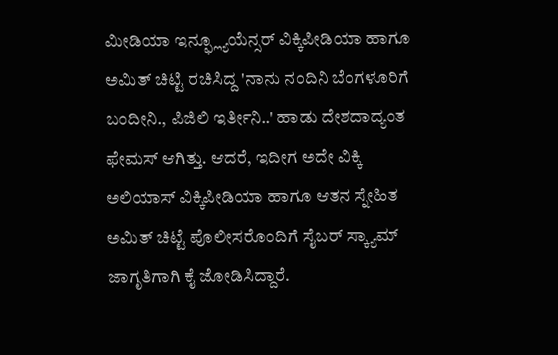ಮೀಡಿಯಾ ಇನ್ಫ್ಲ್ಯೂಯೆನ್ಸರ್ ವಿಕ್ಕಿಪೀಡಿಯಾ ಹಾಗೂ ಅಮಿತ್ ಚಿಟ್ಟಿ ರಚಿಸಿದ್ದ 'ನಾನು ನಂದಿನಿ ಬೆಂಗಳೂರಿಗೆ ಬಂದೀನಿ., ಪಿಜಿಲಿ ಇರ್ತೀನಿ..' ಹಾಡು ದೇಶದಾದ್ಯಂತ ಫೇಮಸ್ ಆಗಿತ್ತು. ಆದರೆ, ಇದೀಗ ಅದೇ ವಿಕ್ಕಿ ಅಲಿಯಾಸ್ ವಿಕ್ಕಿಪೀಡಿಯಾ ಹಾಗೂ ಆತನ ಸ್ನೇಹಿತ ಅಮಿತ್ ಚಿಟ್ಟೆ ಪೊಲೀಸರೊಂದಿಗೆ ಸೈಬರ್ ಸ್ಕ್ಯಾಮ್ ಜಾಗೃತಿಗಾಗಿ ಕೈ ಜೋಡಿಸಿದ್ದಾರೆ.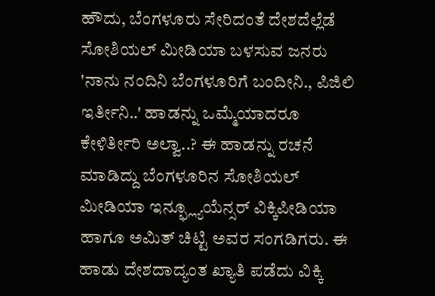ಹೌದು, ಬೆಂಗಳೂರು ಸೇರಿದಂತೆ ದೇಶದೆಲ್ಲೆಡೆ ಸೋಶಿಯಲ್ ಮೀಡಿಯಾ ಬಳಸುವ ಜನರು 'ನಾನು ನಂದಿನಿ ಬೆಂಗಳೂರಿಗೆ ಬಂದೀನಿ., ಪಿಜಿಲಿ ಇರ್ತೀನಿ..' ಹಾಡನ್ನು ಒಮ್ಮೆಯಾದರೂ ಕೇಳಿರ್ತೀರಿ ಅಲ್ವಾ..? ಈ ಹಾಡನ್ನು ರಚನೆ ಮಾಡಿದ್ದು ಬೆಂಗಳೂರಿನ ಸೋಶಿಯಲ್ ಮೀಡಿಯಾ ಇನ್ಫ್ಲ್ಯೂಯೆನ್ಸರ್ ವಿಕ್ಕಿಪೀಡಿಯಾ ಹಾಗೂ ಅಮಿತ್ ಚಿಟ್ಟಿ ಅವರ ಸಂಗಡಿಗರು. ಈ ಹಾಡು ದೇಶದಾದ್ಯಂತ ಖ್ಯಾತಿ ಪಡೆದು ವಿಕ್ಕಿ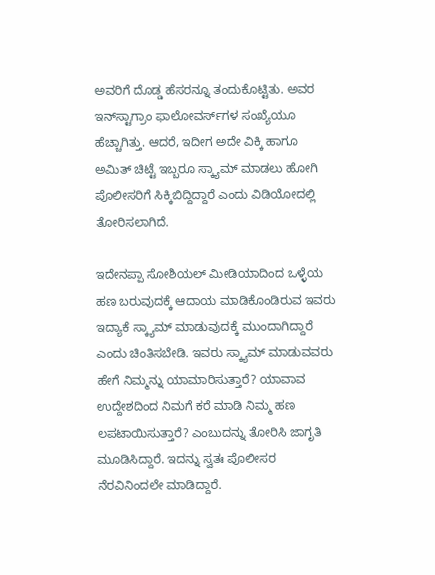ಅವರಿಗೆ ದೊಡ್ಡ ಹೆಸರನ್ನೂ ತಂದುಕೊಟ್ಟಿತು. ಅವರ ಇನ್‌ಸ್ಟಾಗ್ರಾಂ ಫಾಲೋವರ್ಸ್‌ಗಳ ಸಂಖ್ಯೆಯೂ ಹೆಚ್ಚಾಗಿತ್ತು. ಆದರೆ, ಇದೀಗ ಅದೇ ವಿಕ್ಕಿ ಹಾಗೂ ಅಮಿತ್ ಚಿಟ್ಟೆ ಇಬ್ಬರೂ ಸ್ಕ್ಯಾಮ್ ಮಾಡಲು ಹೋಗಿ ಪೊಲೀಸರಿಗೆ ಸಿಕ್ಕಿಬಿದ್ದಿದ್ದಾರೆ ಎಂದು ವಿಡಿಯೋದಲ್ಲಿ ತೋರಿಸಲಾಗಿದೆ.

ಇದೇನಪ್ಪಾ ಸೋಶಿಯಲ್ ಮೀಡಿಯಾದಿಂದ ಒಳ್ಳೆಯ ಹಣ ಬರುವುದಕ್ಕೆ ಆದಾಯ ಮಾಡಿಕೊಂಡಿರುವ ಇವರು ಇದ್ಯಾಕೆ ಸ್ಕ್ಯಾಮ್ ಮಾಡುವುದಕ್ಕೆ ಮುಂದಾಗಿದ್ದಾರೆ ಎಂದು ಚಿಂತಿಸಬೇಡಿ. ಇವರು ಸ್ಕ್ಯಾಮ್ ಮಾಡುವವರು ಹೇಗೆ ನಿಮ್ಮನ್ನು ಯಾಮಾರಿಸುತ್ತಾರೆ? ಯಾವಾವ ಉದ್ದೇಶದಿಂದ ನಿಮಗೆ ಕರೆ ಮಾಡಿ ನಿಮ್ಮ ಹಣ ಲಪಟಾಯಿಸುತ್ತಾರೆ? ಎಂಬುದನ್ನು ತೋರಿಸಿ ಜಾಗೃತಿ ಮೂಡಿಸಿದ್ದಾರೆ. ಇದನ್ನು ಸ್ವತಃ ಪೊಲೀಸರ ನೆರವಿನಿಂದಲೇ ಮಾಡಿದ್ದಾರೆ.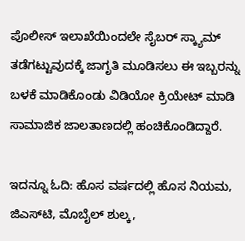ಪೊಲೀಸ್ ಇಲಾಖೆಯಿಂದಲೇ ಸೈಬರ್ ಸ್ಕ್ಯಾಮ್ ತಡೆಗಟ್ಟುವುದಕ್ಕೆ ಜಾಗೃತಿ ಮೂಡಿಸಲು ಈ ಇಬ್ಬರನ್ನು ಬಳಕೆ ಮಾಡಿಕೊಂಡು ವಿಡಿಯೋ ಕ್ರಿಯೇಟ್ ಮಾಡಿ ಸಾಮಾಜಿಕ ಜಾಲತಾಣದಲ್ಲಿ ಹಂಚಿಕೊಂಡಿದ್ದಾರೆ.

ಇದನ್ನೂ ಓದಿ: ಹೊಸ ವರ್ಷದಲ್ಲಿ ಹೊಸ ನಿಯಮ, ಜಿಎಸ್‌ಟಿ, ಮೊಬೈಲ್ ಶುಲ್ಕ,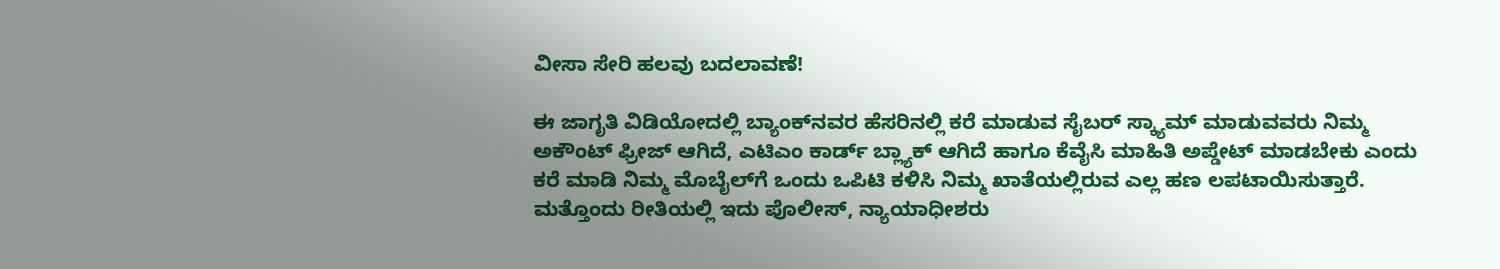ವೀಸಾ ಸೇರಿ ಹಲವು ಬದಲಾವಣೆ!

ಈ ಜಾಗೃತಿ ವಿಡಿಯೋದಲ್ಲಿ ಬ್ಯಾಂಕ್‌ನವರ ಹೆಸರಿನಲ್ಲಿ ಕರೆ ಮಾಡುವ ಸೈಬರ್ ಸ್ಕ್ಯಾಮ್ ಮಾಡುವವರು ನಿಮ್ಮ ಅಕೌಂಟ್ ಫ್ರೀಜ್ ಆಗಿದೆ, ಎಟಿಎಂ ಕಾರ್ಡ್ ಬ್ಲ್ಯಾಕ್ ಆಗಿದೆ ಹಾಗೂ ಕೆವೈಸಿ ಮಾಹಿತಿ ಅಪ್ಡೇಟ್ ಮಾಡಬೇಕು ಎಂದು ಕರೆ ಮಾಡಿ ನಿಮ್ಮ ಮೊಬೈಲ್‌ಗೆ ಒಂದು ಒಪಿಟಿ ಕಳಿಸಿ ನಿಮ್ಮ ಖಾತೆಯಲ್ಲಿರುವ ಎಲ್ಲ ಹಣ ಲಪಟಾಯಿಸುತ್ತಾರೆ. ಮತ್ತೊಂದು ರೀತಿಯಲ್ಲಿ ಇದು ಪೊಲೀಸ್, ನ್ಯಾಯಾಧೀಶರು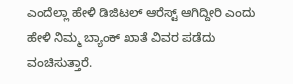ಎಂದೆಲ್ಲಾ ಹೇಳಿ ಡಿಜಿಟಲ್ ಆರೆಸ್ಟ್ ಆಗಿದ್ದೀರಿ ಎಂದು ಹೇಳಿ ನಿಮ್ಮ ಬ್ಯಾಂಕ್ ಖಾತೆ ವಿವರ ಪಡೆದು ವಂಚಿಸುತ್ತಾರೆ.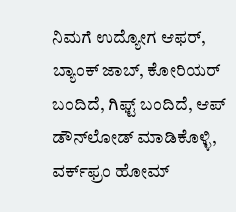ನಿಮಗೆ ಉದ್ಯೋಗ ಆಫರ್, ಬ್ಯಾಂಕ್ ಜಾಬ್, ಕೋರಿಯರ್ ಬಂದಿದೆ, ಗಿಫ್ಟ್ ಬಂದಿದೆ, ಆಪ್ ಡೌನ್‌ಲೋಡ್ ಮಾಡಿಕೊಳ್ಳಿ, ವರ್ಕ್‌ಫ್ರಂ ಹೋಮ್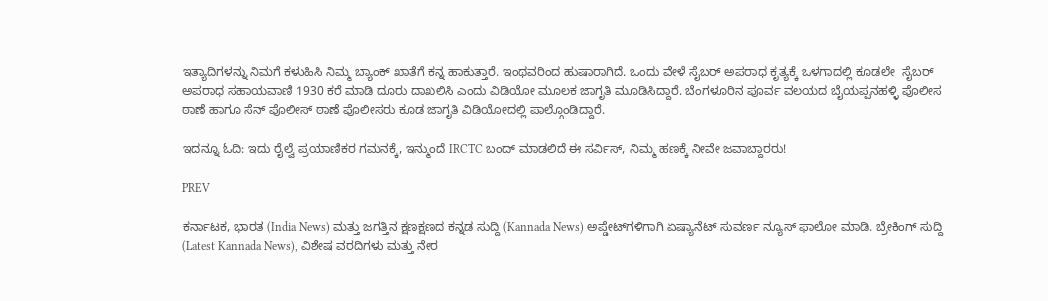ಇತ್ಯಾದಿಗಳನ್ನು ನಿಮಗೆ ಕಳುಹಿಸಿ ನಿಮ್ಮ ಬ್ಯಾಂಕ್ ಖಾತೆಗೆ ಕನ್ನ ಹಾಕುತ್ತಾರೆ. ಇಂಥವರಿಂದ ಹುಷಾರಾಗಿದೆ. ಒಂದು ವೇಳೆ ಸೈಬರ್ ಅಪರಾಧ ಕೃತ್ಯಕ್ಕೆ ಒಳಗಾದಲ್ಲಿ ಕೂಡಲೇ  ಸೈಬರ್ ಅಪರಾಧ ಸಹಾಯವಾಣಿ 1930 ಕರೆ ಮಾಡಿ ದೂರು ದಾಖಲಿಸಿ ಎಂದು ವಿಡಿಯೋ ಮೂಲಕ ಜಾಗೃತಿ ಮೂಡಿಸಿದ್ದಾರೆ. ಬೆಂಗಳೂರಿನ ಪೂರ್ವ ವಲಯದ ಬೈಯಪ್ಪನಹಳ್ಳಿ ಪೊಲೀಸ ಠಾಣೆ ಹಾಗೂ ಸೆನ್ ಪೊಲೀಸ್‌ ಠಾಣೆ ಪೊಲೀಸರು ಕೂಡ ಜಾಗೃತಿ ವಿಡಿಯೋದಲ್ಲಿ ಪಾಲ್ಗೊಂಡಿದ್ದಾರೆ.

ಇದನ್ನೂ ಓದಿ: ಇದು ರೈಲ್ವೆ ಪ್ರಯಾಣಿಕರ ಗಮನಕ್ಕೆ, ಇನ್ಮುಂದೆ IRCTC ಬಂದ್ ಮಾಡಲಿದೆ ಈ ಸರ್ವಿಸ್, ನಿಮ್ಮ ಹಣಕ್ಕೆ ನೀವೇ ಜವಾಬ್ದಾರರು!

PREV

ಕರ್ನಾಟಕ, ಭಾರತ (India News) ಮತ್ತು ಜಗತ್ತಿನ ಕ್ಷಣಕ್ಷಣದ ಕನ್ನಡ ಸುದ್ದಿ (Kannada News) ಅಪ್ಡೇಟ್‌ಗಳಿಗಾಗಿ ಏಷ್ಯಾನೆಟ್ ಸುವರ್ಣ ನ್ಯೂಸ್‌ ಫಾಲೋ ಮಾಡಿ. ಬ್ರೇಕಿಂಗ್ ಸುದ್ದಿ (Latest Kannada News), ವಿಶೇಷ ವರದಿಗಳು ಮತ್ತು ನೇರ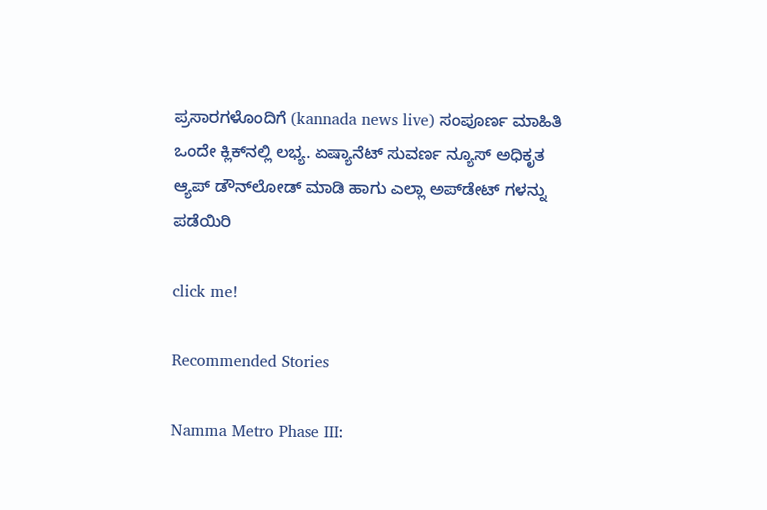ಪ್ರಸಾರಗಳೊಂದಿಗೆ (kannada news live) ಸಂಪೂರ್ಣ ಮಾಹಿತಿ ಒಂದೇ ಕ್ಲಿಕ್‌ನಲ್ಲಿ ಲಭ್ಯ. ಏಷ್ಯಾನೆಟ್ ಸುವರ್ಣ ನ್ಯೂಸ್ ಅಧಿಕೃತ ಆ್ಯಪ್ ಡೌನ್‌ಲೋಡ್ ಮಾಡಿ ಹಾಗು ಎಲ್ಲಾ ಅಪ್‌ಡೇಟ್ ಗಳನ್ನು ಪಡೆಯಿರಿ

click me!

Recommended Stories

Namma Metro Phase III: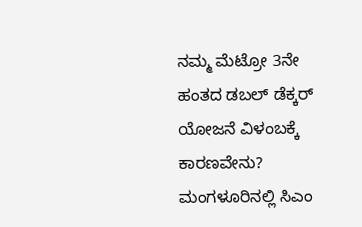ನಮ್ಮ ಮೆಟ್ರೋ 3ನೇ ಹಂತದ ಡಬಲ್ ಡೆಕ್ಕರ್ ಯೋಜನೆ ವಿಳಂಬಕ್ಕೆ ಕಾರಣವೇನು?
ಮಂಗಳೂರಿನಲ್ಲಿ ಸಿಎಂ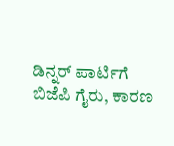ಡಿನ್ನರ್ ಪಾರ್ಟಿಗೆ ಬಿಜೆಪಿ ಗೈರು, ಕಾರಣ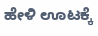ಹೇಳಿ ಊಟಕ್ಕೆ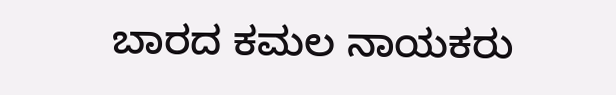ಬಾರದ ಕಮಲ ನಾಯಕರು